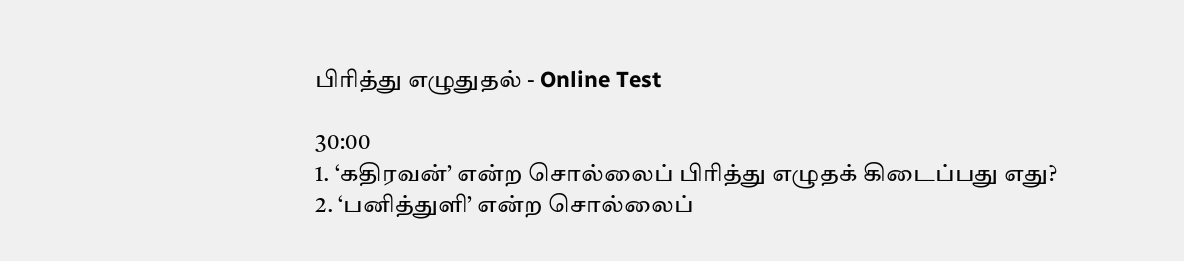பிரித்து எழுதுதல் - Online Test

30:00
1. ‘கதிரவன்’ என்ற சொல்லைப் பிரித்து எழுதக் கிடைப்பது எது?
2. ‘பனித்துளி’ என்ற சொல்லைப்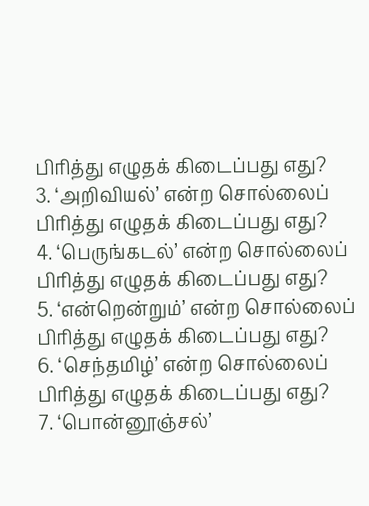பிரித்து எழுதக் கிடைப்பது எது?
3. ‘அறிவியல்’ என்ற சொல்லைப் பிரித்து எழுதக் கிடைப்பது எது?
4. ‘பெருங்கடல்’ என்ற சொல்லைப் பிரித்து எழுதக் கிடைப்பது எது?
5. ‘என்றென்றும்’ என்ற சொல்லைப் பிரித்து எழுதக் கிடைப்பது எது?
6. ‘செந்தமிழ்’ என்ற சொல்லைப் பிரித்து எழுதக் கிடைப்பது எது?
7. ‘பொன்னூஞ்சல்’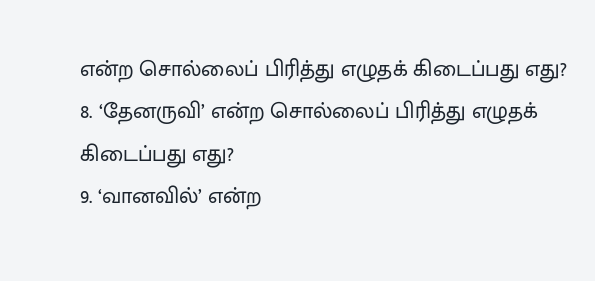என்ற சொல்லைப் பிரித்து எழுதக் கிடைப்பது எது?
8. ‘தேனருவி’ என்ற சொல்லைப் பிரித்து எழுதக் கிடைப்பது எது?
9. ‘வானவில்’ என்ற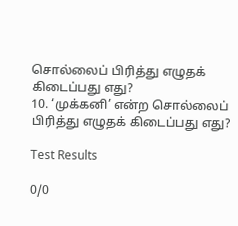சொல்லைப் பிரித்து எழுதக் கிடைப்பது எது?
10. ‘முக்கனி’ என்ற சொல்லைப் பிரித்து எழுதக் கிடைப்பது எது?

Test Results

0/0